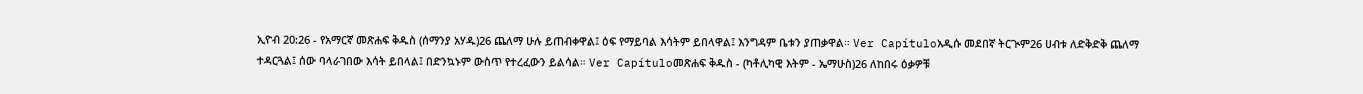ኢዮብ 20:26 - የአማርኛ መጽሐፍ ቅዱስ (ሰማንያ አሃዱ)26 ጨለማ ሁሉ ይጠብቀዋል፤ ዕፍ የማይባል እሳትም ይበላዋል፤ እንግዳም ቤቱን ያጠቃዋል። Ver Capítuloአዲሱ መደበኛ ትርጒም26 ሀብቱ ለድቅድቅ ጨለማ ተዳርጓል፤ ሰው ባላራገበው እሳት ይበላል፤ በድንኳኑም ውስጥ የተረፈውን ይልሳል። Ver Capítuloመጽሐፍ ቅዱስ - (ካቶሊካዊ እትም - ኤማሁስ)26 ለከበሩ ዕቃዎቹ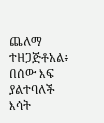ጨለማ ተዘጋጅቶአል፥ በሰው እፍ ያልተባለች እሳት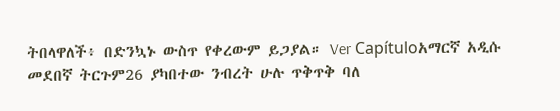ትበላዋለች፥ በድንኳኑ ውስጥ የቀረውም ይጋያል። Ver Capítuloአማርኛ አዲሱ መደበኛ ትርጉም26 ያካበተው ንብረት ሁሉ ጥቅጥቅ ባለ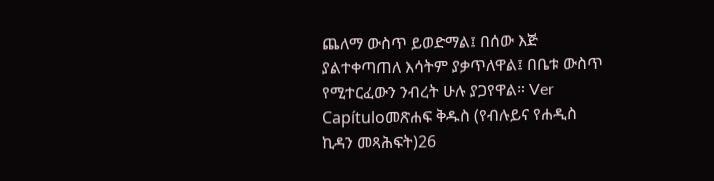ጨለማ ውስጥ ይወድማል፤ በሰው እጅ ያልተቀጣጠለ እሳትም ያቃጥለዋል፤ በቤቱ ውስጥ የሚተርፈውን ንብረት ሁሉ ያጋየዋል። Ver Capítuloመጽሐፍ ቅዱስ (የብሉይና የሐዲስ ኪዳን መጻሕፍት)26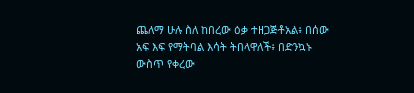ጨለማ ሁሉ ስለ ከበረው ዕቃ ተዘጋጅቶአል፥ በሰው አፍ እፍ የማትባል እሳት ትበላዋለች፥ በድንኳኑ ውስጥ የቀረው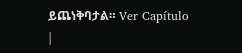ይጨነቅባታል። Ver Capítulo |